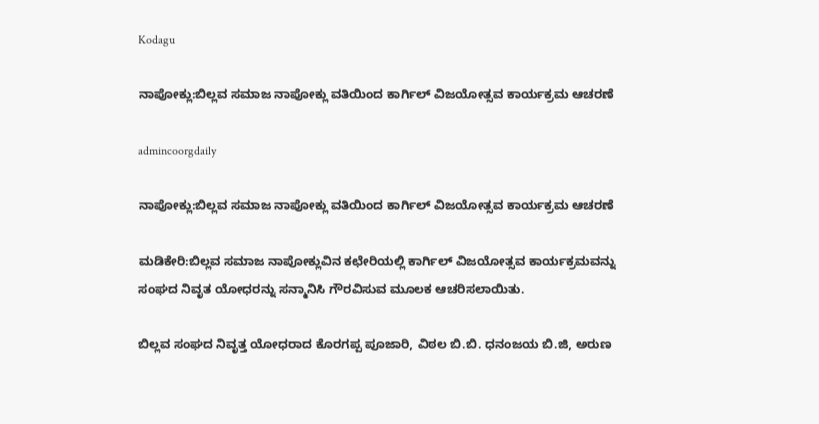Kodagu

ನಾಪೋಕ್ಲು:ಬಿಲ್ಲವ ಸಮಾಜ ನಾಪೋಕ್ಲು ವತಿಯಿಂದ ಕಾರ್ಗಿಲ್ ವಿಜಯೋತ್ಸವ ಕಾರ್ಯಕ್ರಮ ಆಚರಣೆ

admincoorgdaily

ನಾಪೋಕ್ಲು:ಬಿಲ್ಲವ ಸಮಾಜ ನಾಪೋಕ್ಲು ವತಿಯಿಂದ ಕಾರ್ಗಿಲ್ ವಿಜಯೋತ್ಸವ ಕಾರ್ಯಕ್ರಮ ಆಚರಣೆ

ಮಡಿಕೇರಿ:ಬಿಲ್ಲವ ಸಮಾಜ ನಾಪೋಕ್ಲುವಿನ ಕಛೇರಿಯಲ್ಲಿ ಕಾರ್ಗಿಲ್ ವಿಜಯೋತ್ಸವ ಕಾರ್ಯಕ್ರಮವನ್ನು ಸಂಘದ ನಿವೃತ ಯೋಧರನ್ನು ಸನ್ಮಾನಿಸಿ ಗೌರವಿಸುವ ಮೂಲಕ ಆಚರಿಸಲಾಯಿತು.

ಬಿಲ್ಲವ ಸಂಘದ ನಿವೃತ್ತ ಯೋಧರಾದ ಕೊರಗಪ್ಪ ಪೂಜಾರಿ, ವಿಠಲ ಬಿ.ಬಿ. ಧನಂಜಯ ಬಿ.ಜಿ, ಅರುಣ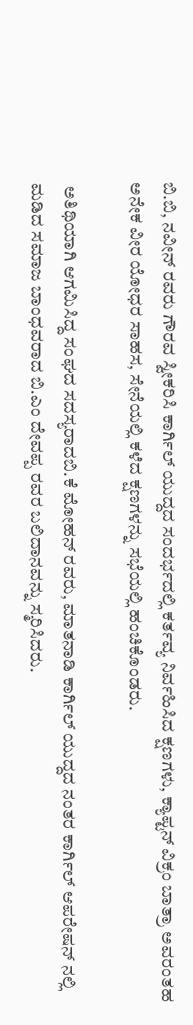ಬಿ.ಬಿ, ನವೀನ್ ರವರು ಗೌರವ ಸ್ವೀಕರಿಸಿ ಕಾರ್ಗಿಲ್ ಯುದ್ದದ ಸಂದರ್ಭದಲ್ಲಿ ಕರ್ತವ್ಯ ನಿರ್ವಹಿಸಿದ ಕ್ಷಣಗಳು, ಕ್ಯಾಪ್ಟನ್ ವಿಕ್ರಂ ಬಾತ್ರಾ ಅವರಂತಹ ಅನೇಕ ವೀರ ಯೋಧರ ಸಾಹಸ, ಸೇನೆಯಲ್ಲಿ ಕಳೆದ ಕ್ಷಣಗಳನ್ನು ಸಭೆಯಲ್ಲಿ ಹಂಚಿಕೊಂಡರು.

 ಅತಿಥಿಯಾಗಿ ಆಗಮಿಸಿದ್ದ ಸಂಘದ ಸದಸ್ಯರಾದಬಿ.ಕೆ ಮೋಹನ್ ರವರು, ಮಾತನಾಡಿ ಕಾರ್ಗಿಲ್ ಯುದ್ದದ ನಂತರ ಕಾರ್ಗಿಲ್ ಆಪರೇಷನ್ ನಲ್ಲಿ ಮಡಿದ ಸಮಾಜ ಬಾಂಧವರಾದ ಬಿ.ಎಂ ದೇವಪ್ಪ ರವರ ಬಲಿದಾನವನ್ನು ಸ್ಮರಿಸಿದರು.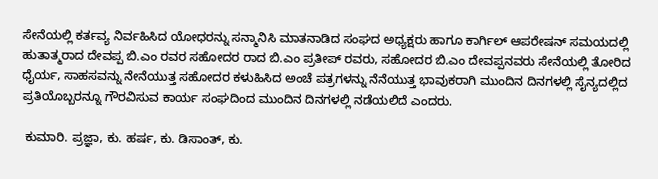ಸೇನೆಯಲ್ಲಿ ಕರ್ತವ್ಯ ನಿರ್ವಹಿಸಿದ ಯೋಧರನ್ನು ಸನ್ಮಾನಿಸಿ ಮಾತನಾಡಿದ ಸಂಘದ ಅಧ್ಯಕ್ಷರು ಹಾಗೂ ಕಾರ್ಗಿಲ್ ಆಪರೇಷನ್ ಸಮಯದಲ್ಲಿ ಹುತಾತ್ಮರಾದ ದೇವಪ್ಪ ಬಿ.ಎಂ ರವರ ಸಹೋದರ ರಾದ ಬಿ.ಎಂ ಪ್ರತೀಪ್ ರವರು, ಸಹೋದರ ಬಿ.ಎಂ ದೇವಪ್ಪನವರು ಸೇನೆಯಲ್ಲಿ ತೋರಿದ ಧೈರ್ಯ, ಸಾಹಸವನ್ನು ನೇನೆಯುತ್ತ ಸಹೋದರ ಕಳುಹಿಸಿದ ಅಂಚೆ ಪತ್ರಗಳನ್ನು ನೆನೆಯುತ್ತ ಭಾವುಕರಾಗಿ ಮುಂದಿನ ದಿನಗಳಲ್ಲಿ ಸೈನ್ಯದಲ್ಲಿದ ಪ್ರತಿಯೊಬ್ಬರನ್ನೂ ಗೌರವಿಸುವ ಕಾರ್ಯ ಸಂಘದಿಂದ ಮುಂದಿನ ದಿನಗಳಲ್ಲಿ ನಡೆಯಲಿದೆ ಎಂದರು.

 ಕುಮಾರಿ. ಪ್ರಜ್ಞಾ, ಕು. ಹರ್ಷ, ಕು. ಡಿಸಾಂತ್, ಕು.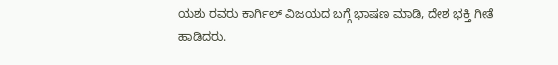ಯಶು ರವರು ಕಾರ್ಗಿಲ್ ವಿಜಯದ ಬಗ್ಗೆ ಭಾಷಣ ಮಾಡಿ, ದೇಶ ಭಕ್ತಿ ಗೀತೆ ಹಾಡಿದರು.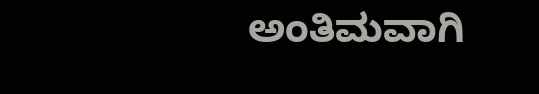ಅಂತಿಮವಾಗಿ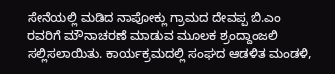ಸೇನೆಯಲ್ಲಿ ಮಡಿದ ನಾಪೋಕ್ಲು ಗ್ರಾಮದ ದೇವಪ್ಪ ಬಿ.ಎಂ ರವರಿಗೆ ಮೌನಾಚರಣೆ ಮಾಡುವ ಮೂಲಕ ಶ್ರಂದ್ದಾಂಜಲಿ ಸಲ್ಲಿಸಲಾಯಿತು. ಕಾರ್ಯಕ್ರ‌ಮದಲ್ಲಿ ಸಂಘದ ಆಡಳಿತ ಮಂಡಳಿ,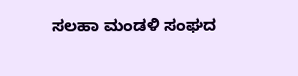ಸಲಹಾ ಮಂಡಳಿ ಸಂಘದ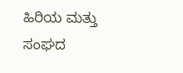ಹಿರಿಯ ಮತ್ತು ಸಂಘದ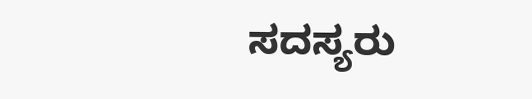ಸದಸ್ಯರು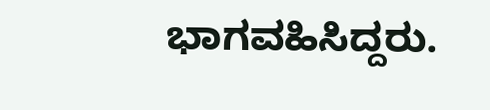ಭಾಗವಹಿಸಿದ್ದರು.